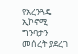የአረንጓዴ ኢኮኖሚ ግንባታን መሰረት ያደረገ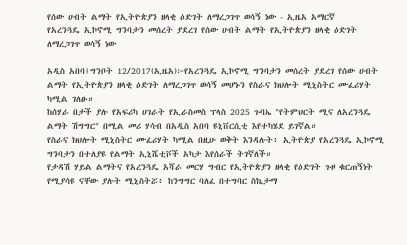የሰው ሀብት ልማት የኢትዮጵያን ዘላቂ ዕድገት ለማረጋገጥ ወሳኝ ነው - ኢዜአ አማርኛ
የአረንጓዴ ኢኮኖሚ ግንባታን መሰረት ያደረገ የሰው ሀብት ልማት የኢትዮጵያን ዘላቂ ዕድገት ለማረጋገጥ ወሳኝ ነው

አዲስ አበባ፤ግንቦት 12/2017(ኢዜአ)፦የአረንጓዴ ኢኮኖሚ ግንባታን መሰረት ያደረገ የሰው ሀብት ልማት የኢትዮጵያን ዘላቂ ዕድገት ለማረጋገጥ ወሳኝ መሆኑን የስራና ክህሎት ሚኒስትር ሙፈሪሃት ካሚል ገለፁ።
ከሰሃራ በታች ያሉ የአፍሪካ ሀገራት የኢራስመስ ፕላስ 2025 ጉባኤ "የትምህርት ሚና ለአረንጓዴ ልማት ሽግግር" በሚል መሪ ሃሳብ በአዲስ አበባ ዩኒቨርሲቲ እየተካሄደ ይገኛል።
የስራና ክህሎት ሚኒስትር ሙፈሪሃት ካሚል በዚሁ ወቅት እንዳሉት፥ ኢትዮጵያ የአረንጓዴ ኢኮኖሚ ግንባታን በተለያዩ የልማት ኢኒሼቲቮች አካታ እየሰራች ትገኛለች።
የታዳሽ ሃይል ልማትና የአረንጓዴ አሻራ መርሃ ግብር የኢትዮጵያን ዘላቂ የዕድገት ጉዞ ቁርጠኝነት የሚያሳዩ ናቸው ያሉት ሚኒስትሯ፥ ከንግግር ባለፈ በተግባር ስኬታማ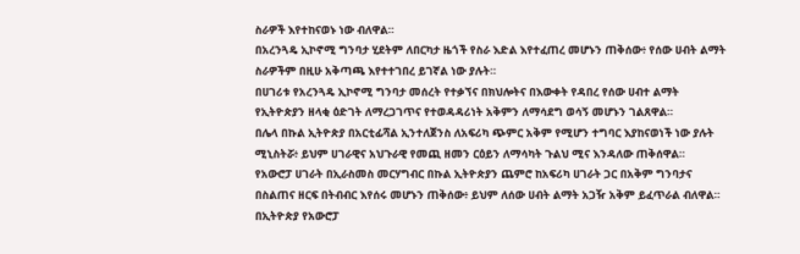ስራዎች እየተከናወኑ ነው ብለዋል።
በአረንጓዴ ኢኮኖሚ ግንባታ ሂደትም ለበርካታ ዜጎች የስራ እድል እየተፈጠረ መሆኑን ጠቅሰው፥ የሰው ሀብት ልማት ስራዎችም በዚሁ አቅጣጫ እየተተገበረ ይገኛል ነው ያሉት።
በሀገሪቱ የአረንጓዴ ኢኮኖሚ ግንባታ መሰረት የተቃኘና በክህሎትና በእውቀት የዳበረ የሰው ሀብተ ልማት የኢትዮጵያን ዘላቂ ዕድገት ለማረጋገጥና የተወዳዳሪነት አቅምን ለማሳደግ ወሳኝ መሆኑን ገልጸዋል።
በሌላ በኩል ኢትዮጵያ በአርቲፊሻል ኢንተለጀንስ ለአፍሪካ ጭምር አቅም የሚሆን ተግባር እያከናወነች ነው ያሉት ሚኒስትሯ፥ ይህም ሀገራዊና አህጉራዊ የመጪ ዘመን ርዕይን ለማሳካት ጉልህ ሚና እንዳለው ጠቅሰዋል።
የአውሮፓ ሀገራት በኢራስመስ መርሃግብር በኩል ኢትዮጵያን ጨምሮ ከአፍሪካ ሀገራት ጋር በአቅም ግንባታና በስልጠና ዘርፍ በትብብር እየሰሩ መሆኑን ጠቅሰው፥ ይህም ለሰው ሀብት ልማት አጋዥ አቅም ይፈጥራል ብለዋል።
በኢትዮጵያ የአውሮፓ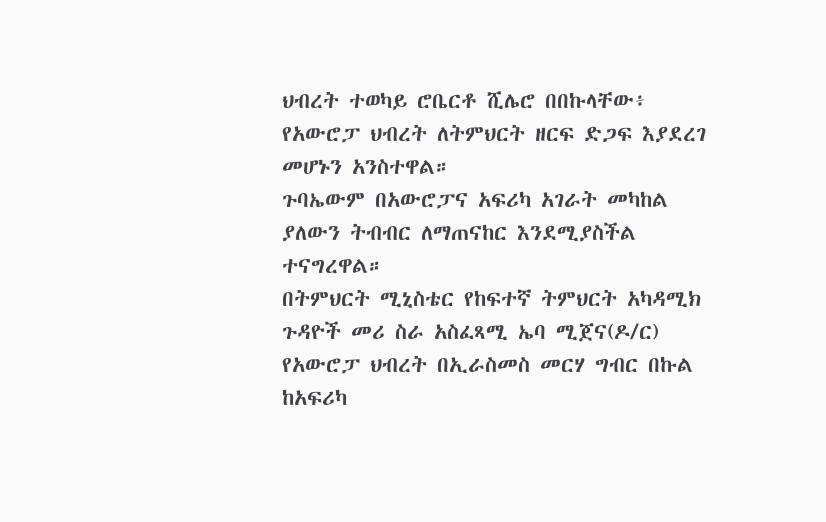ህብረት ተወካይ ሮቤርቶ ሺሌሮ በበኩላቸው፥ የአውሮፓ ህብረት ለትምህርት ዘርፍ ድጋፍ እያደረገ መሆኑን አንስተዋል።
ጉባኤውም በአውሮፓና አፍሪካ አገራት መካከል ያለውን ትብብር ለማጠናከር እንደሚያስችል ተናግረዋል።
በትምህርት ሚኒስቴር የከፍተኛ ትምህርት አካዳሚክ ጉዳዮች መሪ ስራ አስፈጻሚ ኤባ ሚጀና(ዶ/ር) የአውሮፓ ህብረት በኢራስመስ መርሃ ግብር በኩል ከአፍሪካ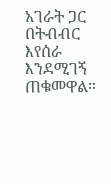አገራት ጋር በትብብር እየሰራ እንደሚገኝ ጠቁመዋል።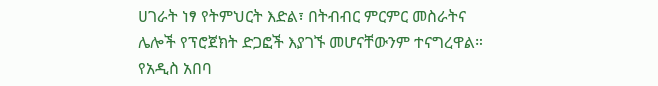ሀገራት ነፃ የትምህርት እድል፣ በትብብር ምርምር መስራትና ሌሎች የፕሮጀክት ድጋፎች እያገኙ መሆናቸውንም ተናግረዋል።
የአዲስ አበባ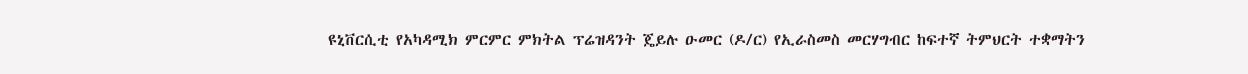ዩኒቨርሲቲ የአካዳሚክ ምርምር ምክትል ፕሬዝዳንት ጄይሉ ዑመር (ዶ/ር) የኢራስመስ መርሃግብር ከፍተኛ ትምህርት ተቋማትን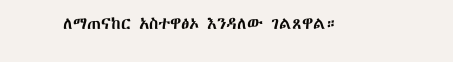ለማጠናከር አስተዋፅኦ እንዳለው ገልጸዋል።